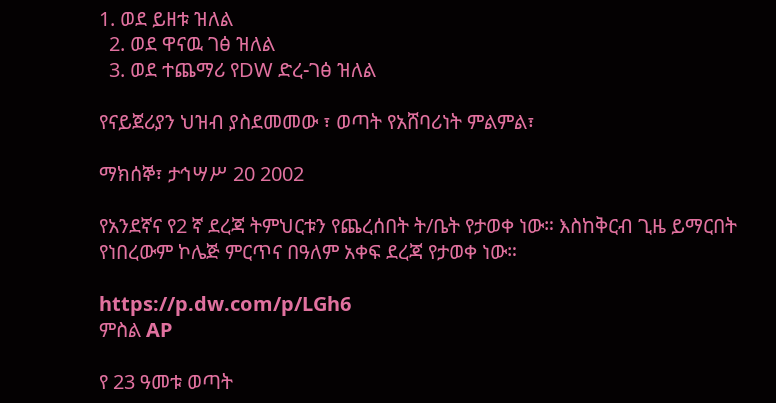1. ወደ ይዘቱ ዝለል
  2. ወደ ዋናዉ ገፅ ዝለል
  3. ወደ ተጨማሪ የDW ድረ-ገፅ ዝለል

የናይጀሪያን ህዝብ ያስደመመው ፣ ወጣት የአሸባሪነት ምልምል፣

ማክሰኞ፣ ታኅሣሥ 20 2002

የአንደኛና የ2 ኛ ደረጃ ትምህርቱን የጨረሰበት ት/ቤት የታወቀ ነው። እስከቅርብ ጊዜ ይማርበት የነበረውም ኮሌጅ ምርጥና በዓለም አቀፍ ደረጃ የታወቀ ነው።

https://p.dw.com/p/LGh6
ምስል AP

የ 23 ዓመቱ ወጣት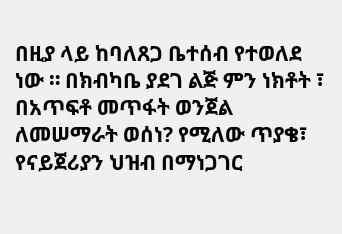በዚያ ላይ ከባለጸጋ ቤተሰብ የተወለደ ነው ። በክብካቤ ያደገ ልጅ ምን ነክቶት ፣ በአጥፍቶ መጥፋት ወንጀል ለመሠማራት ወሰነ? የሚለው ጥያቄ፣ የናይጀሪያን ህዝብ በማነጋገር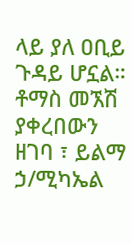ላይ ያለ ዐቢይ ጉዳይ ሆኗል። ቶማስ መኧሽ ያቀረበውን ዘገባ ፣ ይልማ ኃ/ሚካኤል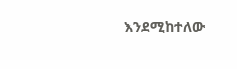እንደሚከተለው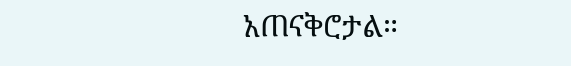አጠናቅሮታል።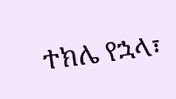ተክሌ የኋላ፣